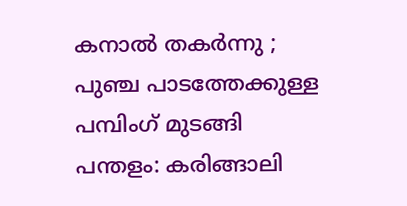കനാൽ തകർന്നു ; പുഞ്ച പാടത്തേക്കുള്ള പമ്പിംഗ് മുടങ്ങി
പന്തളം: കരിങ്ങാലി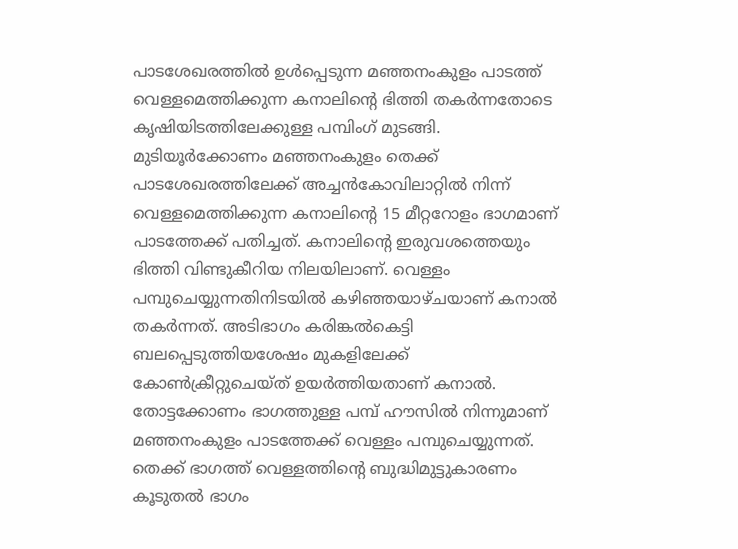പാടശേഖരത്തിൽ ഉൾപ്പെടുന്ന മഞ്ഞനംകുളം പാടത്ത് വെള്ളമെത്തിക്കുന്ന കനാലിന്റെ ഭിത്തി തകർന്നതോടെ കൃഷിയിടത്തിലേക്കുള്ള പമ്പിംഗ് മുടങ്ങി. മുടിയൂർക്കോണം മഞ്ഞനംകുളം തെക്ക് പാടശേഖരത്തിലേക്ക് അച്ചൻകോവിലാറ്റിൽ നിന്ന് വെള്ളമെത്തിക്കുന്ന കനാലിന്റെ 15 മീറ്ററോളം ഭാഗമാണ് പാടത്തേക്ക് പതിച്ചത്. കനാലിന്റെ ഇരുവശത്തെയും ഭിത്തി വിണ്ടുകീറിയ നിലയിലാണ്. വെള്ളം പമ്പുചെയ്യുന്നതിനിടയിൽ കഴിഞ്ഞയാഴ്ചയാണ് കനാൽ തകർന്നത്. അടിഭാഗം കരിങ്കൽകെട്ടി ബലപ്പെടുത്തിയശേഷം മുകളിലേക്ക് കോൺക്രീറ്റുചെയ്ത് ഉയർത്തിയതാണ് കനാൽ. തോട്ടക്കോണം ഭാഗത്തുള്ള പമ്പ് ഹൗസിൽ നിന്നുമാണ് മഞ്ഞനംകുളം പാടത്തേക്ക് വെള്ളം പമ്പുചെയ്യുന്നത്. തെക്ക് ഭാഗത്ത് വെള്ളത്തിന്റെ ബുദ്ധിമുട്ടുകാരണം കൂടുതൽ ഭാഗം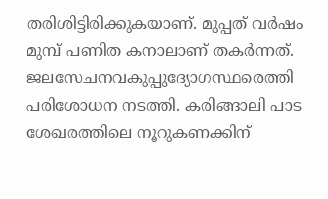തരിശിട്ടിരിക്കുകയാണ്. മുപ്പത് വർഷം മുമ്പ് പണിത കനാലാണ് തകർന്നത്. ജലസേചനവകുപ്പുദ്യോഗസ്ഥരെത്തി പരിശോധന നടത്തി. കരിങ്ങാലി പാട ശേഖരത്തിലെ നൂറുകണക്കിന്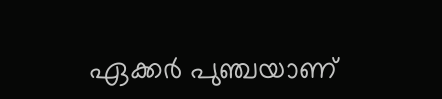ഏക്കർ പുഞ്ചയാണ്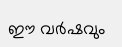ഈ വർഷവും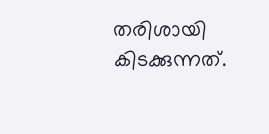തരിശായി കിടക്കുന്നത്.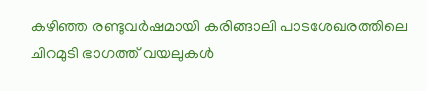കഴിഞ്ഞ രണ്ടുവർഷമായി കരിങ്ങാലി പാടശേഖരത്തിലെ ചിറമുടി ഭാഗത്ത് വയലുകൾ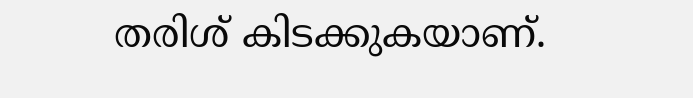തരിശ് കിടക്കുകയാണ്.